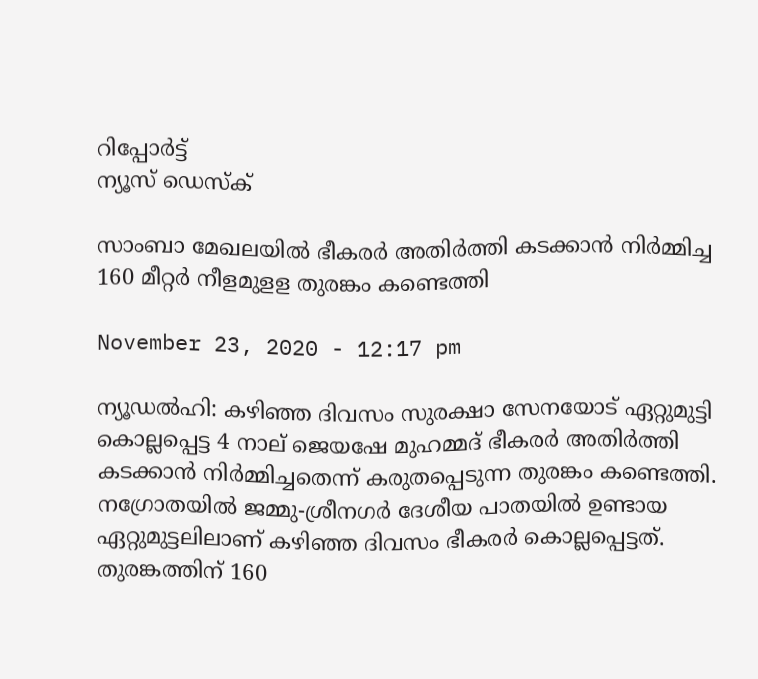റിപ്പോര്‍ട്ട്
ന്യൂസ് ഡെസ്ക്

സാംബാ മേഖലയില്‍ ഭീകരര്‍ അതിര്‍ത്തി കടക്കാന്‍ നിര്‍മ്മിച്ച 160 മീറ്റര്‍ നീളമുളള തുരങ്കം കണ്ടെത്തി

November 23, 2020 - 12:17 pm

ന്യൂഡല്‍ഹി: കഴിഞ്ഞ ദിവസം സുരക്ഷാ സേനയോട്‌ ഏറ്റുമുട്ടി കൊല്ലപ്പെട്ട 4 നാല്‌ ജെയഷേ മുഹമ്മദ്‌ ഭീകരര്‍ അതിര്‍ത്തി കടക്കാന്‍ നിര്‍മ്മിച്ചതെന്ന്‌ കരുതപ്പെടുന്ന തുരങ്കം കണ്ടെത്തി. നഗ്രോതയില്‍ ജമ്മു-ശ്രീനഗര്‍ ദേശീയ പാതയിൽ ഉണ്ടായ ഏറ്റുമുട്ടലിലാണ്‌ കഴിഞ്ഞ ദിവസം ഭീകരര്‍ കൊല്ലപ്പെട്ടത്‌. തുരങ്കത്തിന്‌ 160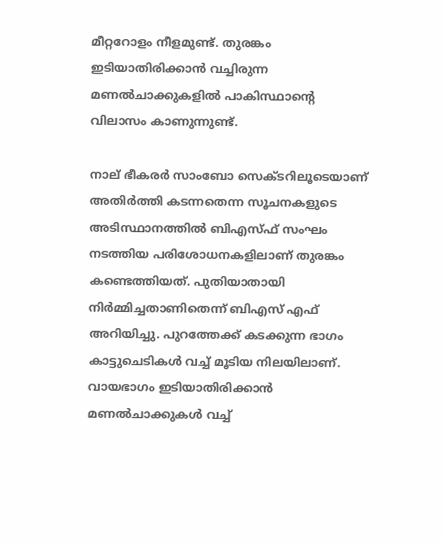മീറ്ററോളം നീളമുണ്ട്. തുരങ്കം ഇടിയാതിരിക്കാന്‍ വച്ചിരുന്ന മണല്‍ചാക്കുകളില്‍ പാകിസ്ഥാന്റെ വിലാസം കാണുന്നുണ്ട്‌.

നാല്‌ ഭീകരര്‍ സാംബോ സെക്ടറിലൂടെയാണ്‌ അതിര്‍ത്തി കടന്നതെന്ന സൂചനകളുടെ അടിസ്ഥാനത്തില്‍ ബിഎസ്‌ഫ്‌ സംഘം നടത്തിയ പരിശോധനകളിലാണ്‌ തുരങ്കം കണ്ടെത്തിയത്‌. പുതിയാതായി നിര്‍മ്മിച്ചതാണിതെന്ന്‌ ബിഎസ്‌ എഫ്‌ അറിയിച്ചു. പുറത്തേക്ക്‌ കടക്കുന്ന ഭാഗം കാട്ടുചെടികള്‍ വച്ച്‌ മൂടിയ നിലയിലാണ്‌. വായഭാഗം ഇടിയാതിരിക്കാന്‍ മണല്‍ചാക്കുകള്‍ വച്ച്‌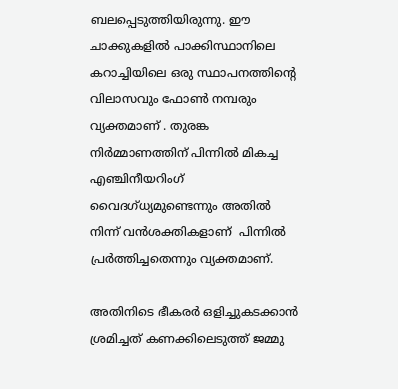ബലപ്പെടുത്തിയിരുന്നു. ഈ ചാക്കുകളില്‍ പാക്കിസ്ഥാനിലെ കറാച്ചിയിലെ ഒരു സ്ഥാപനത്തിന്‍റെ വിലാസവും ഫോണ്‍ നമ്പരും വ്യക്തമാണ്‌ . തുരങ്ക നിര്‍മ്മാണത്തിന്‌ പിന്നില്‍ മികച്ച എഞ്ചിനീയറിംഗ്‌ വൈദഗ്‌ധ്യമുണ്ടെന്നും അതില്‍ നിന്ന്‌ വന്‍ശക്തികളാണ്‌ ‌ പിന്നില്‍ പ്രര്‍ത്തിച്ചതെന്നും വ്യക്തമാണ്‌.

അതിനിടെ ഭീകരര്‍ ഒളിച്ചുകടക്കാന്‍ ശ്രമിച്ചത്‌ കണക്കിലെടുത്ത്‌ ജമ്മു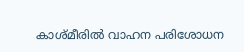കാശ്‌മീരില്‍ വാഹന പരിശോധന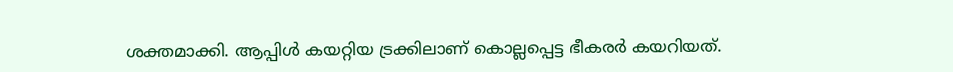ശക്തമാക്കി. ആപ്പിള്‍ കയറ്റിയ ട്രക്കിലാണ്‌ കൊല്ലപ്പെട്ട ഭീകരര്‍ കയറിയത്‌.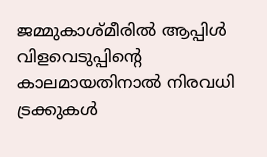ജമ്മുകാശ്‌മീരില്‍ ആപ്പിള്‍ വിളവെടുപ്പിന്റെ കാലമായതിനാല്‍ നിരവധി ട്രക്കുകള്‍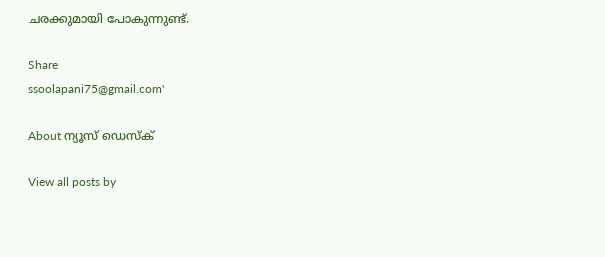ചരക്കുമായി പോകുന്നുണ്ട്‌.

Share
ssoolapani75@gmail.com'

About ന്യൂസ് ഡെസ്ക്

View all posts by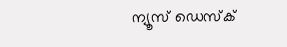ന്യൂസ് ഡെസ്ക്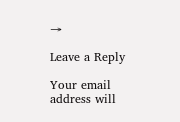→

Leave a Reply

Your email address will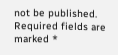not be published. Required fields are marked *